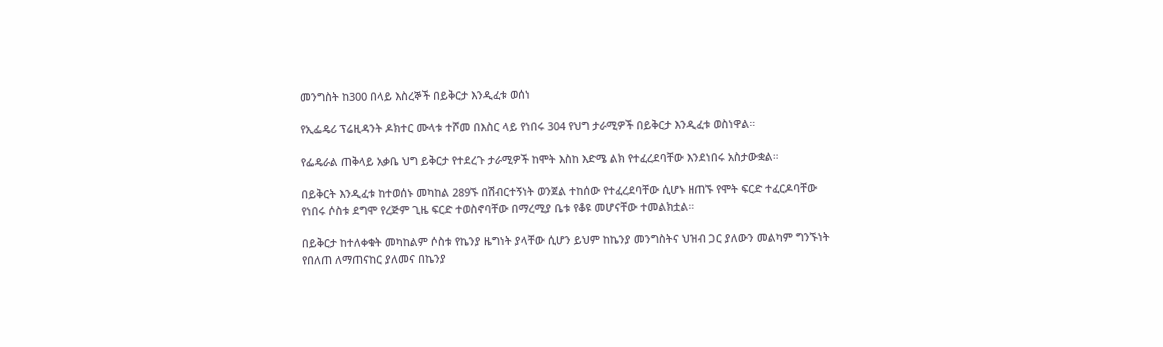መንግስት ከ300 በላይ እስረኞች በይቅርታ እንዲፈቱ ወሰነ

የኢፌዴሪ ፕሬዚዳንት ዶክተር ሙላቱ ተሾመ በእስር ላይ የነበሩ 304 የህግ ታራሚዎች በይቅርታ እንዲፈቱ ወስነዋል።

የፌዴራል ጠቅላይ አቃቤ ህግ ይቅርታ የተደረጉ ታራሚዎች ከሞት እስከ እድሜ ልክ የተፈረደባቸው እንደነበሩ አስታውቋል።

በይቅርት እንዲፈቱ ከተወሰኑ መካከል 289ኙ በሽብርተኝነት ወንጀል ተከሰው የተፈረደባቸው ሲሆኑ ዘጠኙ የሞት ፍርድ ተፈርዶባቸው የነበሩ ሶስቱ ደግሞ የረጅም ጊዜ ፍርድ ተወስኖባቸው በማረሚያ ቤቱ የቆዩ መሆናቸው ተመልክቷል።

በይቅርታ ከተለቀቁት መካከልም ሶስቱ የኬንያ ዜግነት ያላቸው ሲሆን ይህም ከኬንያ መንግስትና ህዝብ ጋር ያለውን መልካም ግንኙነት የበለጠ ለማጠናከር ያለመና በኬንያ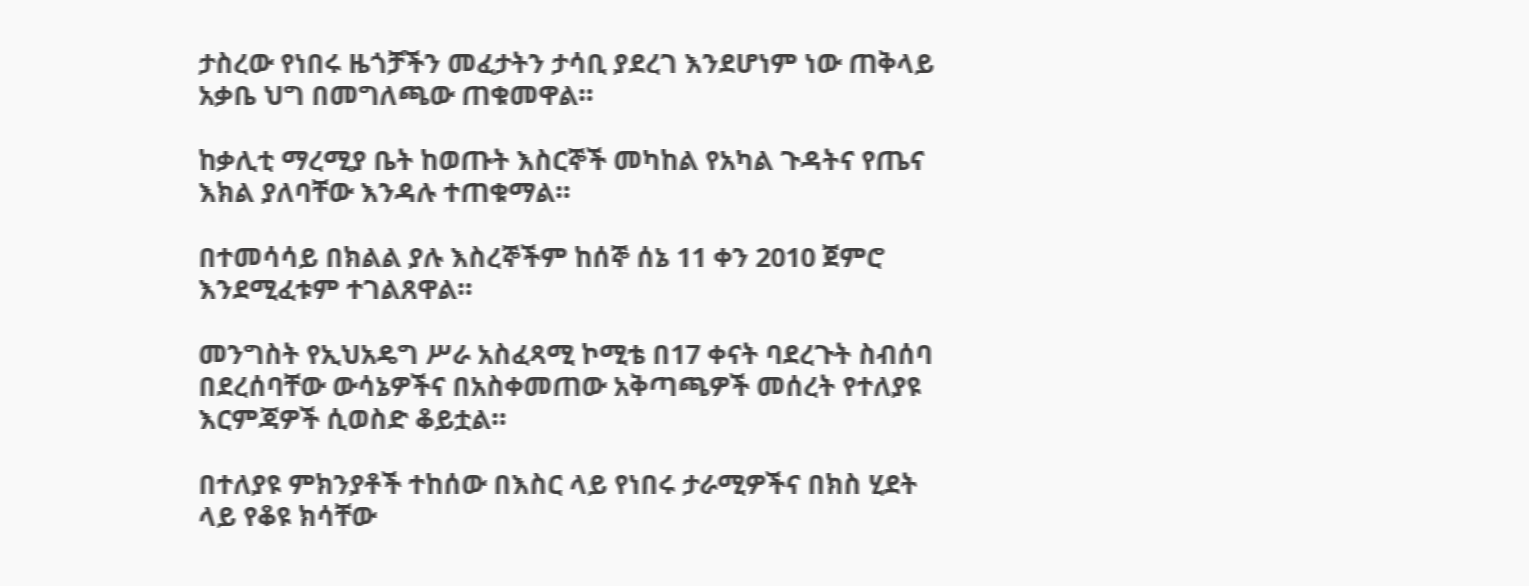ታስረው የነበሩ ዜጎቻችን መፈታትን ታሳቢ ያደረገ እንደሆነም ነው ጠቅላይ አቃቤ ህግ በመግለጫው ጠቁመዋል።

ከቃሊቲ ማረሚያ ቤት ከወጡት እስርኞች መካከል የአካል ጉዳትና የጤና እክል ያለባቸው እንዳሉ ተጠቁማል።

በተመሳሳይ በክልል ያሉ እስረኞችም ከሰኞ ሰኔ 11 ቀን 2010 ጀምሮ እንደሚፈቱም ተገልጸዋል።

መንግስት የኢህአዴግ ሥራ አስፈጻሚ ኮሚቴ በ17 ቀናት ባደረጉት ስብሰባ በደረሰባቸው ውሳኔዎችና በአስቀመጠው አቅጣጫዎች መሰረት የተለያዩ እርምጃዎች ሲወስድ ቆይቷል።

በተለያዩ ምክንያቶች ተከሰው በእስር ላይ የነበሩ ታራሚዎችና በክስ ሂደት ላይ የቆዩ ክሳቸው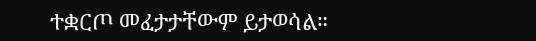ተቋርጦ መፈታታቸውም ይታወሳል።